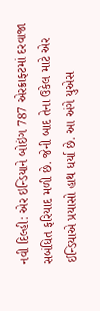નવી દિલ્હી: એર ઇન્ડિયાને બોઇંગ 787 એરક્રાફ્ટમાં દરવાજા સબંધિત ફરિયાદ મળી છે. જેની બાદ તેના ઉકેલ માટે એર ઈન્ડિયાએ પ્રયાસો હાથ ધર્યા છે. આ અંગે યુએસ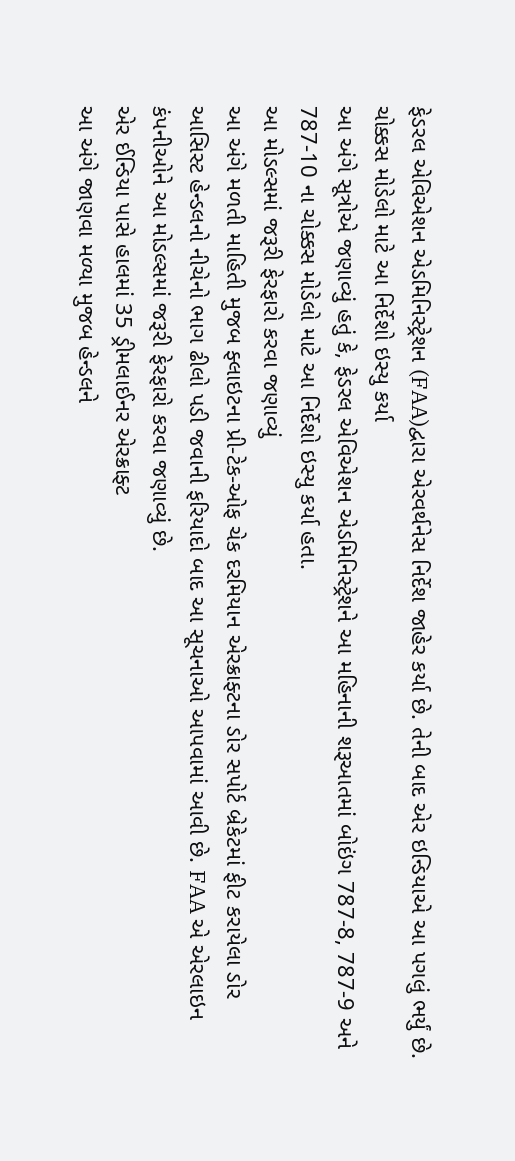ફેડરલ એવિએશન એડમિનિસ્ટ્રેશન (FAA)દ્વારા એરવર્થનેસ નિર્દેશ જાહેર કર્યા છે. તેની બાદ એર ઇન્ડિયાએ આ પગલું ભર્યું છે.
ચોક્કસ મોડેલો માટે આ નિર્દેશો ઇસ્યુ કર્યા
આ અંગે સૂત્રોએ જણાવ્યું હતું કે, ફેડરલ એવિએશન એડમિનિસ્ટ્રેશને આ મહિનાની શરૂઆતમાં બોઇંગ 787-8, 787-9 અને 787-10 ના ચોક્કસ મોડેલો માટે આ નિર્દેશો ઇસ્યુ કર્યા હતા.
આ મોડલ્સમાં જરૂરી ફેરફારો કરવા જણાવ્યું
આ અંગે મળતી માહિતી મુજબ ફ્લાઇટના પ્રી-ટેક-ઓફ ચેક દરમિયાન એરક્રાફ્ટના ડોર સપોર્ટ બ્રેકેટમાં ફીટ કરાયેલા ડોર આસિસ્ટ હેન્ડલનો નીચેનો ભાગ ઢીલો પડી જવાની ફરિયાદો બાદ આ સૂચનાઓ આપવામાં આવી છે. FAA એ એરલાઇન કંપનીઓને આ મોડલ્સમાં જરૂરી ફેરફારો કરવા જણાવ્યું છે.
એર ઈન્ડિયા પાસે હાલમાં 35 ડ્રીમલાઈનર એરક્રાફ્ટ
આ અંગે જાણવા મળ્યા મુજબ હેન્ડલને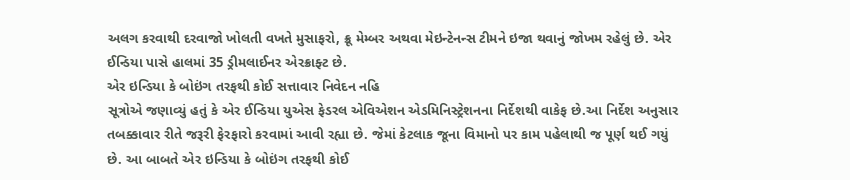અલગ કરવાથી દરવાજો ખોલતી વખતે મુસાફરો, ક્રૂ મેમ્બર અથવા મેઇન્ટેનન્સ ટીમને ઇજા થવાનું જોખમ રહેલું છે. એર ઈન્ડિયા પાસે હાલમાં 35 ડ્રીમલાઈનર એરક્રાફ્ટ છે.
એર ઇન્ડિયા કે બોઇંગ તરફથી કોઈ સત્તાવાર નિવેદન નહિ
સૂત્રોએ જણાવ્યું હતું કે એર ઈન્ડિયા યુએસ ફેડરલ એવિએશન એડમિનિસ્ટ્રેશનના નિર્દેશથી વાકેફ છે.આ નિર્દેશ અનુસાર તબક્કાવાર રીતે જરૂરી ફેરફારો કરવામાં આવી રહ્યા છે. જેમાં કેટલાક જૂના વિમાનો પર કામ પહેલાથી જ પૂર્ણ થઈ ગયું છે. આ બાબતે એર ઇન્ડિયા કે બોઇંગ તરફથી કોઈ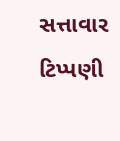સત્તાવાર ટિપ્પણી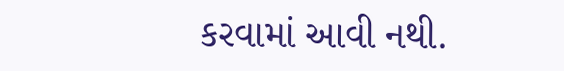કરવામાં આવી નથી.